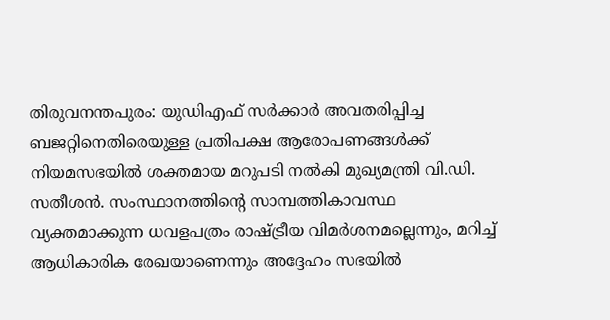തിരുവനന്തപുരം: യുഡിഎഫ് സർക്കാർ അവതരിപ്പിച്ച ബജറ്റിനെതിരെയുള്ള പ്രതിപക്ഷ ആരോപണങ്ങൾക്ക് നിയമസഭയിൽ ശക്തമായ മറുപടി നൽകി മുഖ്യമന്ത്രി വി.ഡി. സതീശൻ. സംസ്ഥാനത്തിന്റെ സാമ്പത്തികാവസ്ഥ വ്യക്തമാക്കുന്ന ധവളപത്രം രാഷ്ട്രീയ വിമർശനമല്ലെന്നും, മറിച്ച് ആധികാരിക രേഖയാണെന്നും അദ്ദേഹം സഭയിൽ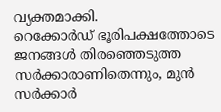വ്യക്തമാക്കി.
റെക്കോർഡ് ഭൂരിപക്ഷത്തോടെ ജനങ്ങൾ തിരഞ്ഞെടുത്ത സർക്കാരാണിതെന്നും, മുൻ സർക്കാർ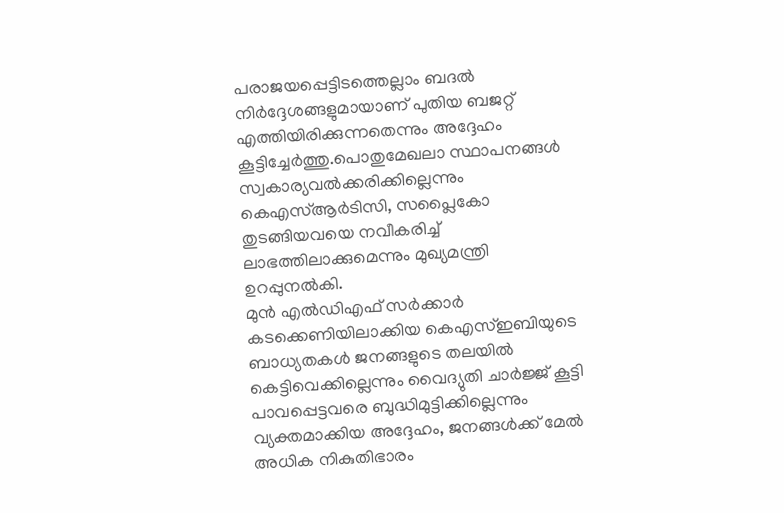പരാജയപ്പെട്ടിടത്തെല്ലാം ബദൽ നിർദ്ദേശങ്ങളുമായാണ് പുതിയ ബജറ്റ് എത്തിയിരിക്കുന്നതെന്നും അദ്ദേഹം കൂട്ടിച്ചേർത്തു.പൊതുമേഖലാ സ്ഥാപനങ്ങൾ സ്വകാര്യവൽക്കരിക്കില്ലെന്നും കെഎസ്ആർടിസി, സപ്ലൈകോ തുടങ്ങിയവയെ നവീകരിച്ച് ലാഭത്തിലാക്കുമെന്നും മുഖ്യമന്ത്രി ഉറപ്പുനൽകി.
മുൻ എൽഡിഎഫ് സർക്കാർ കടക്കെണിയിലാക്കിയ കെഎസ്ഇബിയുടെ ബാധ്യതകൾ ജനങ്ങളുടെ തലയിൽ കെട്ടിവെക്കില്ലെന്നും വൈദ്യുതി ചാർജ്ജ് കൂട്ടി പാവപ്പെട്ടവരെ ബുദ്ധിമുട്ടിക്കില്ലെന്നും വ്യക്തമാക്കിയ അദ്ദേഹം, ജനങ്ങൾക്ക് മേൽ അധിക നികുതിഭാരം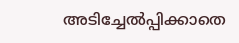അടിച്ചേൽപ്പിക്കാതെ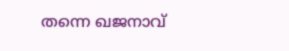തന്നെ ഖജനാവ്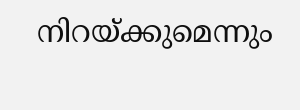നിറയ്ക്കുമെന്നും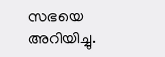സഭയെ അറിയിച്ചു.